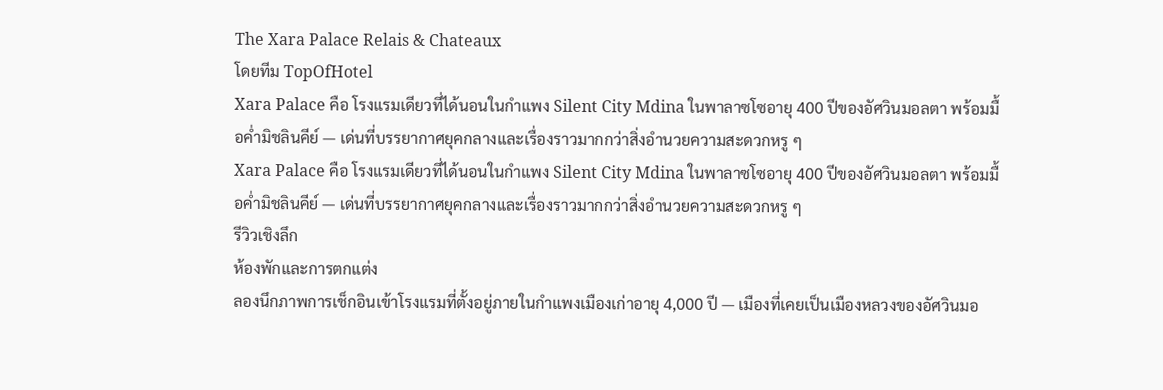The Xara Palace Relais & Chateaux
โดยทีม TopOfHotel
Xara Palace คือ โรงแรมเดียวที่ได้นอนในกำแพง Silent City Mdina ในพาลาซโซอายุ 400 ปีของอัศวินมอลตา พร้อมมื้อค่ำมิชลินคีย์ — เด่นที่บรรยากาศยุคกลางและเรื่องราวมากกว่าสิ่งอำนวยความสะดวกหรู ๆ
Xara Palace คือ โรงแรมเดียวที่ได้นอนในกำแพง Silent City Mdina ในพาลาซโซอายุ 400 ปีของอัศวินมอลตา พร้อมมื้อค่ำมิชลินคีย์ — เด่นที่บรรยากาศยุคกลางและเรื่องราวมากกว่าสิ่งอำนวยความสะดวกหรู ๆ
รีวิวเชิงลึก
ห้องพักและการตกแต่ง
ลองนึกภาพการเช็กอินเข้าโรงแรมที่ตั้งอยู่ภายในกำแพงเมืองเก่าอายุ 4,000 ปี — เมืองที่เคยเป็นเมืองหลวงของอัศวินมอ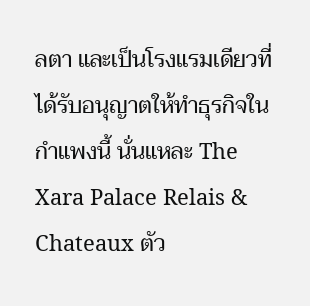ลตา และเป็นโรงแรมเดียวที่ได้รับอนุญาตให้ทำธุรกิจในกำแพงนี้ นั่นแหละ The Xara Palace Relais & Chateaux ตัว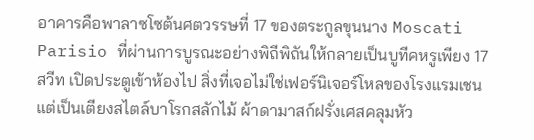อาคารคือพาลาซโซต้นศตวรรษที่ 17 ของตระกูลขุนนาง Moscati Parisio ที่ผ่านการบูรณะอย่างพิถีพิถันให้กลายเป็นบูทีคหรูเพียง 17 สวีท เปิดประตูเข้าห้องไป สิ่งที่เจอไม่ใช่เฟอร์นิเจอร์โหลของโรงแรมเชน แต่เป็นเตียงสไตล์บาโรกสลักไม้ ผ้าดามาสก์ฝรั่งเศสคลุมหัว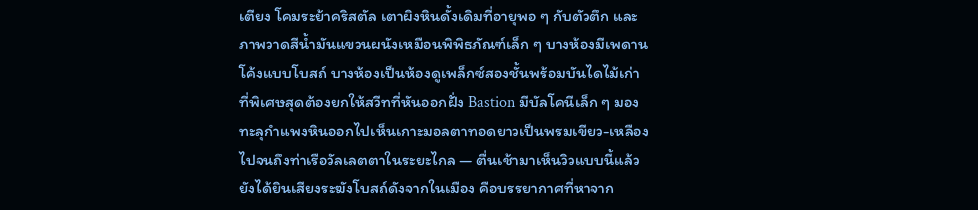เตียง โคมระย้าคริสตัล เตาผิงหินดั้งเดิมที่อายุพอ ๆ กับตัวตึก และภาพวาดสีน้ำมันแขวนผนังเหมือนพิพิธภัณฑ์เล็ก ๆ บางห้องมีเพดานโค้งแบบโบสถ์ บางห้องเป็นห้องดูเพล็กซ์สองชั้นพร้อมบันไดไม้เก่า ที่พิเศษสุดต้องยกให้สวีทที่หันออกฝั่ง Bastion มีบัลโคนีเล็ก ๆ มองทะลุกำแพงหินออกไปเห็นเกาะมอลตาทอดยาวเป็นพรมเขียว-เหลือง ไปจนถึงท่าเรือวัลเลตตาในระยะไกล — ตื่นเช้ามาเห็นวิวแบบนี้แล้วยังได้ยินเสียงระฆังโบสถ์ดังจากในเมือง คือบรรยากาศที่หาจาก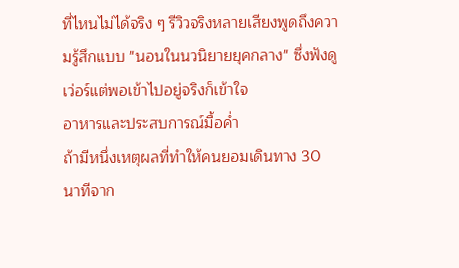ที่ไหนไม่ได้จริง ๆ รีวิวจริงหลายเสียงพูดถึงความรู้สึกแบบ "นอนในนวนิยายยุคกลาง" ซึ่งฟังดูเว่อร์แต่พอเข้าไปอยู่จริงก็เข้าใจ
อาหารและประสบการณ์มื้อค่ำ
ถ้ามีหนึ่งเหตุผลที่ทำให้คนยอมเดินทาง 30 นาทีจาก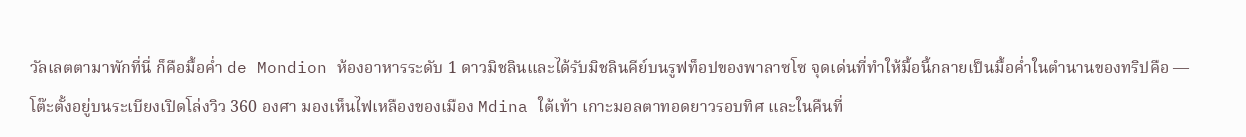วัลเลตตามาพักที่นี่ ก็คือมื้อค่ำ de Mondion ห้องอาหารระดับ 1 ดาวมิชลินและได้รับมิชลินคีย์บนรูฟท็อปของพาลาซโซ จุดเด่นที่ทำให้มื้อนี้กลายเป็นมื้อค่ำในตำนานของทริปคือ — โต๊ะตั้งอยู่บนระเบียงเปิดโล่งวิว 360 องศา มองเห็นไฟเหลืองของเมือง Mdina ใต้เท้า เกาะมอลตาทอดยาวรอบทิศ และในคืนที่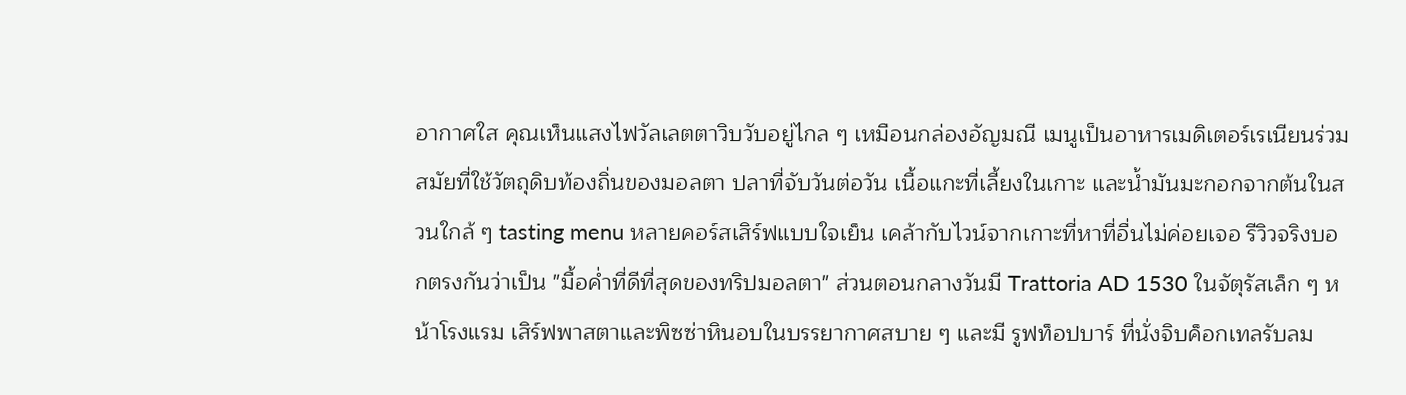อากาศใส คุณเห็นแสงไฟวัลเลตตาวิบวับอยู่ไกล ๆ เหมือนกล่องอัญมณี เมนูเป็นอาหารเมดิเตอร์เรเนียนร่วมสมัยที่ใช้วัตถุดิบท้องถิ่นของมอลตา ปลาที่จับวันต่อวัน เนื้อแกะที่เลี้ยงในเกาะ และน้ำมันมะกอกจากต้นในสวนใกล้ ๆ tasting menu หลายคอร์สเสิร์ฟแบบใจเย็น เคล้ากับไวน์จากเกาะที่หาที่อื่นไม่ค่อยเจอ รีวิวจริงบอกตรงกันว่าเป็น "มื้อค่ำที่ดีที่สุดของทริปมอลตา" ส่วนตอนกลางวันมี Trattoria AD 1530 ในจัตุรัสเล็ก ๆ หน้าโรงแรม เสิร์ฟพาสตาและพิซซ่าหินอบในบรรยากาศสบาย ๆ และมี รูฟท็อปบาร์ ที่นั่งจิบค็อกเทลรับลม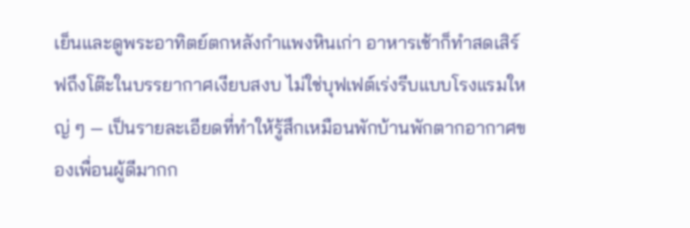เย็นและดูพระอาทิตย์ตกหลังกำแพงหินเก่า อาหารเช้าก็ทำสดเสิร์ฟถึงโต๊ะในบรรยากาศเงียบสงบ ไม่ใช่บุฟเฟต์เร่งรีบแบบโรงแรมใหญ่ ๆ — เป็นรายละเอียดที่ทำให้รู้สึกเหมือนพักบ้านพักตากอากาศของเพื่อนผู้ดีมากก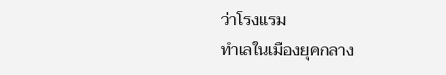ว่าโรงแรม
ทำเลในเมืองยุคกลาง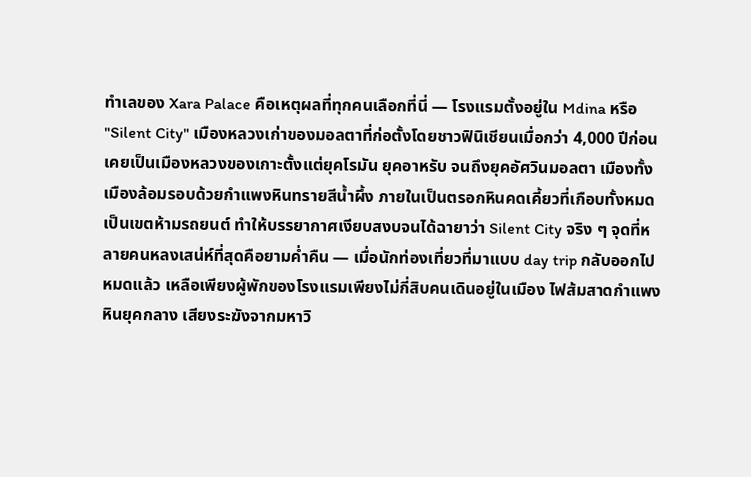ทำเลของ Xara Palace คือเหตุผลที่ทุกคนเลือกที่นี่ — โรงแรมตั้งอยู่ใน Mdina หรือ "Silent City" เมืองหลวงเก่าของมอลตาที่ก่อตั้งโดยชาวฟินิเชียนเมื่อกว่า 4,000 ปีก่อน เคยเป็นเมืองหลวงของเกาะตั้งแต่ยุคโรมัน ยุคอาหรับ จนถึงยุคอัศวินมอลตา เมืองทั้งเมืองล้อมรอบด้วยกำแพงหินทรายสีน้ำผึ้ง ภายในเป็นตรอกหินคดเคี้ยวที่เกือบทั้งหมดเป็นเขตห้ามรถยนต์ ทำให้บรรยากาศเงียบสงบจนได้ฉายาว่า Silent City จริง ๆ จุดที่หลายคนหลงเสน่ห์ที่สุดคือยามค่ำคืน — เมื่อนักท่องเที่ยวที่มาแบบ day trip กลับออกไปหมดแล้ว เหลือเพียงผู้พักของโรงแรมเพียงไม่กี่สิบคนเดินอยู่ในเมือง ไฟส้มสาดกำแพงหินยุคกลาง เสียงระฆังจากมหาวิ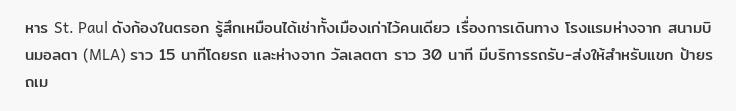หาร St. Paul ดังก้องในตรอก รู้สึกเหมือนได้เช่าทั้งเมืองเก่าไว้คนเดียว เรื่องการเดินทาง โรงแรมห่างจาก สนามบินมอลตา (MLA) ราว 15 นาทีโดยรถ และห่างจาก วัลเลตตา ราว 30 นาที มีบริการรถรับ-ส่งให้สำหรับแขก ป้ายรถเม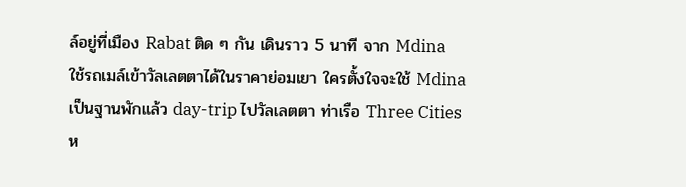ล์อยู่ที่เมือง Rabat ติด ๆ กัน เดินราว 5 นาที จาก Mdina ใช้รถเมล์เข้าวัลเลตตาได้ในราคาย่อมเยา ใครตั้งใจจะใช้ Mdina เป็นฐานพักแล้ว day-trip ไปวัลเลตตา ท่าเรือ Three Cities ห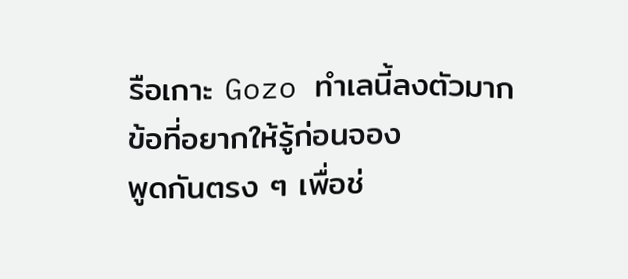รือเกาะ Gozo ทำเลนี้ลงตัวมาก
ข้อที่อยากให้รู้ก่อนจอง
พูดกันตรง ๆ เพื่อช่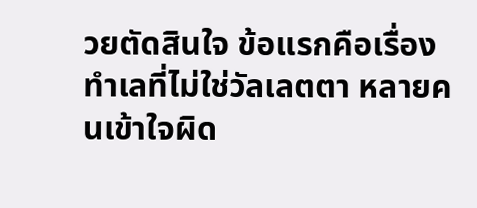วยตัดสินใจ ข้อแรกคือเรื่อง ทำเลที่ไม่ใช่วัลเลตตา หลายคนเข้าใจผิด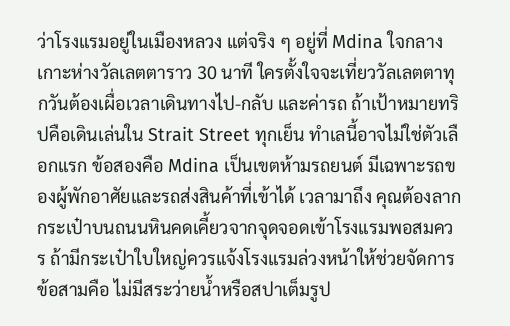ว่าโรงแรมอยู่ในเมืองหลวง แต่จริง ๆ อยู่ที่ Mdina ใจกลางเกาะห่างวัลเลตตาราว 30 นาที ใครตั้งใจจะเที่ยววัลเลตตาทุกวันต้องเผื่อเวลาเดินทางไป-กลับ และค่ารถ ถ้าเป้าหมายทริปคือเดินเล่นใน Strait Street ทุกเย็น ทำเลนี้อาจไม่ใช่ตัวเลือกแรก ข้อสองคือ Mdina เป็นเขตห้ามรถยนต์ มีเฉพาะรถของผู้พักอาศัยและรถส่งสินค้าที่เข้าได้ เวลามาถึง คุณต้องลากกระเป๋าบนถนนหินคดเคี้ยวจากจุดจอดเข้าโรงแรมพอสมควร ถ้ามีกระเป๋าใบใหญ่ควรแจ้งโรงแรมล่วงหน้าให้ช่วยจัดการ ข้อสามคือ ไม่มีสระว่ายน้ำหรือสปาเต็มรูป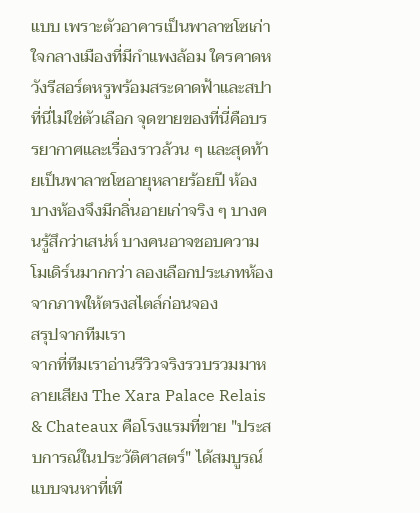แบบ เพราะตัวอาคารเป็นพาลาซโซเก่าใจกลางเมืองที่มีกำแพงล้อม ใครคาดหวังรีสอร์ตหรูพร้อมสระดาดฟ้าและสปา ที่นี่ไม่ใช่ตัวเลือก จุดขายของที่นี่คือบรรยากาศและเรื่องราวล้วน ๆ และสุดท้ายเป็นพาลาซโซอายุหลายร้อยปี ห้องบางห้องจึงมีกลิ่นอายเก่าจริง ๆ บางคนรู้สึกว่าเสน่ห์ บางคนอาจชอบความโมเดิร์นมากกว่า ลองเลือกประเภทห้องจากภาพให้ตรงสไตล์ก่อนจอง
สรุปจากทีมเรา
จากที่ทีมเราอ่านรีวิวจริงรวบรวมมาหลายเสียง The Xara Palace Relais & Chateaux คือโรงแรมที่ขาย "ประสบการณ์ในประวัติศาสตร์" ได้สมบูรณ์แบบจนหาที่เที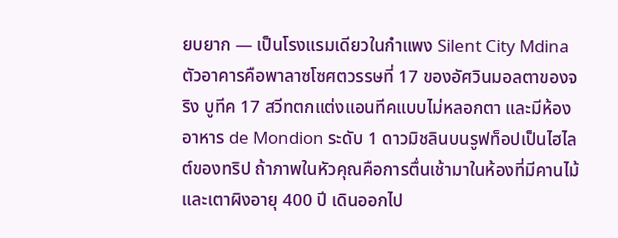ยบยาก — เป็นโรงแรมเดียวในกำแพง Silent City Mdina ตัวอาคารคือพาลาซโซศตวรรษที่ 17 ของอัศวินมอลตาของจริง บูทีค 17 สวีทตกแต่งแอนทีคแบบไม่หลอกตา และมีห้องอาหาร de Mondion ระดับ 1 ดาวมิชลินบนรูฟท็อปเป็นไฮไลต์ของทริป ถ้าภาพในหัวคุณคือการตื่นเช้ามาในห้องที่มีคานไม้และเตาผิงอายุ 400 ปี เดินออกไป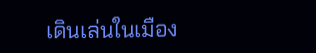เดินเล่นในเมือง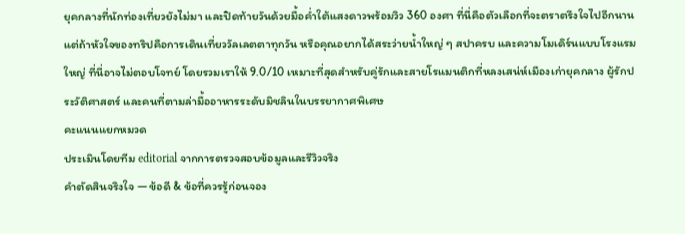ยุคกลางที่นักท่องเที่ยวยังไม่มา และปิดท้ายวันด้วยมื้อค่ำใต้แสงดาวพร้อมวิว 360 องศา ที่นี่คือตัวเลือกที่จะตราตรึงใจไปอีกนาน แต่ถ้าหัวใจของทริปคือการเดินเที่ยววัลเลตตาทุกวัน หรือคุณอยากได้สระว่ายน้ำใหญ่ ๆ สปาครบ และความโมเดิร์นแบบโรงแรมใหญ่ ที่นี่อาจไม่ตอบโจทย์ โดยรวมเราให้ 9.0/10 เหมาะที่สุดสำหรับคู่รักและสายโรแมนติกที่หลงเสน่ห์เมืองเก่ายุคกลาง ผู้รักประวัติศาสตร์ และคนที่ตามล่ามื้ออาหารระดับมิชลินในบรรยากาศพิเศษ
คะแนนแยกหมวด
ประเมินโดยทีม editorial จากการตรวจสอบข้อมูลและรีวิวจริง
คำตัดสินจริงใจ — ข้อดี & ข้อที่ควรรู้ก่อนจอง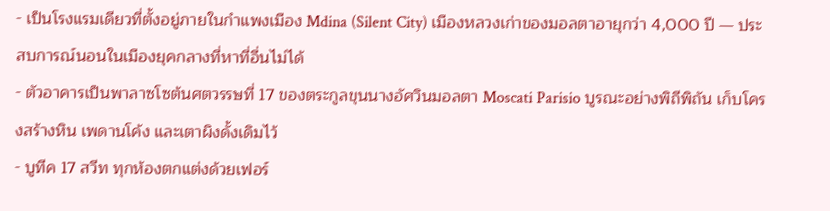- เป็นโรงแรมเดียวที่ตั้งอยู่ภายในกำแพงเมือง Mdina (Silent City) เมืองหลวงเก่าของมอลตาอายุกว่า 4,000 ปี — ประสบการณ์นอนในเมืองยุคกลางที่หาที่อื่นไม่ได้
- ตัวอาคารเป็นพาลาซโซต้นศตวรรษที่ 17 ของตระกูลขุนนางอัศวินมอลตา Moscati Parisio บูรณะอย่างพิถีพิถัน เก็บโครงสร้างหิน เพดานโค้ง และเตาผิงดั้งเดิมไว้
- บูทีค 17 สวีท ทุกห้องตกแต่งด้วยเฟอร์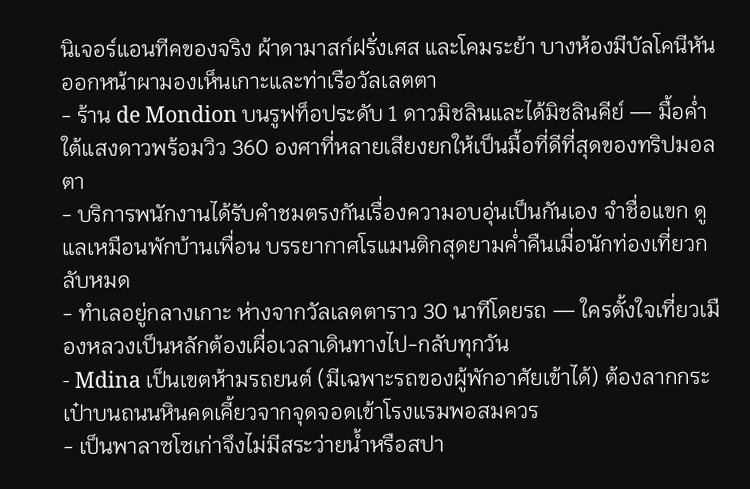นิเจอร์แอนทีคของจริง ผ้าดามาสก์ฝรั่งเศส และโคมระย้า บางห้องมีบัลโคนีหันออกหน้าผามองเห็นเกาะและท่าเรือวัลเลตตา
- ร้าน de Mondion บนรูฟท็อประดับ 1 ดาวมิชลินและได้มิชลินคีย์ — มื้อค่ำใต้แสงดาวพร้อมวิว 360 องศาที่หลายเสียงยกให้เป็นมื้อที่ดีที่สุดของทริปมอลตา
- บริการพนักงานได้รับคำชมตรงกันเรื่องความอบอุ่นเป็นกันเอง จำชื่อแขก ดูแลเหมือนพักบ้านเพื่อน บรรยากาศโรแมนติกสุดยามค่ำคืนเมื่อนักท่องเที่ยวกลับหมด
- ทำเลอยู่กลางเกาะ ห่างจากวัลเลตตาราว 30 นาทีโดยรถ — ใครตั้งใจเที่ยวเมืองหลวงเป็นหลักต้องเผื่อเวลาเดินทางไป-กลับทุกวัน
- Mdina เป็นเขตห้ามรถยนต์ (มีเฉพาะรถของผู้พักอาศัยเข้าได้) ต้องลากกระเป๋าบนถนนหินคดเคี้ยวจากจุดจอดเข้าโรงแรมพอสมควร
- เป็นพาลาซโซเก่าจึงไม่มีสระว่ายน้ำหรือสปา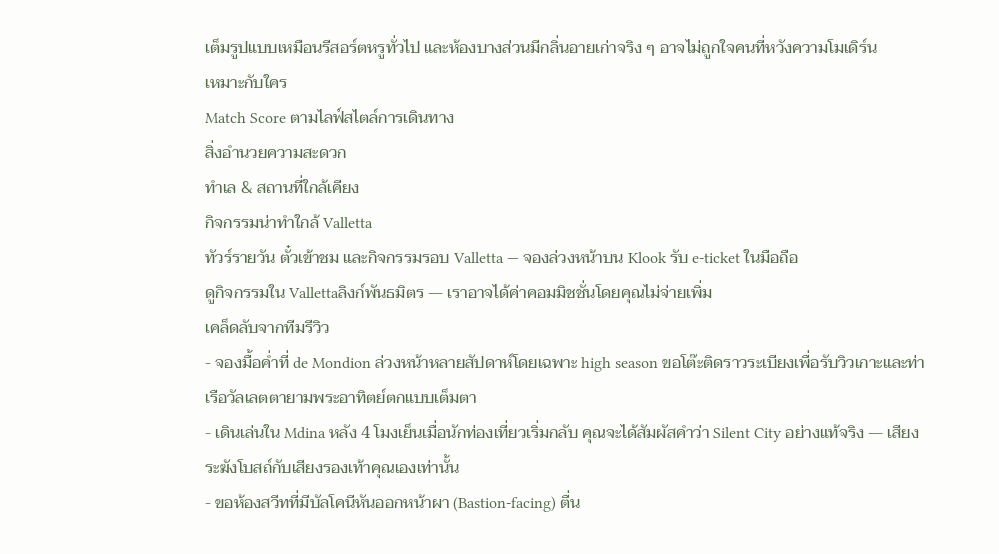เต็มรูปแบบเหมือนรีสอร์ตหรูทั่วไป และห้องบางส่วนมีกลิ่นอายเก่าจริง ๆ อาจไม่ถูกใจคนที่หวังความโมเดิร์น
เหมาะกับใคร
Match Score ตามไลฟ์สไตล์การเดินทาง
สิ่งอำนวยความสะดวก
ทำเล & สถานที่ใกล้เคียง
กิจกรรมน่าทำใกล้ Valletta
ทัวร์รายวัน ตั๋วเข้าชม และกิจกรรมรอบ Valletta — จองล่วงหน้าบน Klook รับ e-ticket ในมือถือ
ดูกิจกรรมใน Vallettaลิงก์พันธมิตร — เราอาจได้ค่าคอมมิชชั่นโดยคุณไม่จ่ายเพิ่ม
เคล็ดลับจากทีมรีวิว
- จองมื้อค่ำที่ de Mondion ล่วงหน้าหลายสัปดาห์โดยเฉพาะ high season ขอโต๊ะติดราวระเบียงเพื่อรับวิวเกาะและท่าเรือวัลเลตตายามพระอาทิตย์ตกแบบเต็มตา
- เดินเล่นใน Mdina หลัง 4 โมงเย็นเมื่อนักท่องเที่ยวเริ่มกลับ คุณจะได้สัมผัสคำว่า Silent City อย่างแท้จริง — เสียงระฆังโบสถ์กับเสียงรองเท้าคุณเองเท่านั้น
- ขอห้องสวีทที่มีบัลโคนีหันออกหน้าผา (Bastion-facing) ตื่น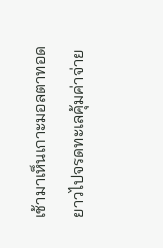เช้ามาเห็นเกาะมอลตาทอดยาวไปจรดทะเลคุ้มค่าจ่าย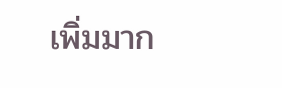เพิ่มมาก